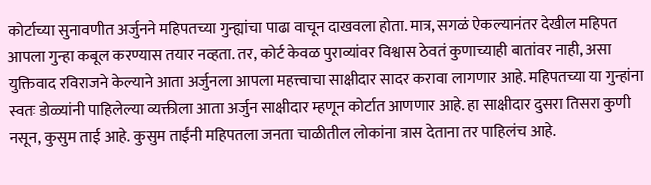कोर्टाच्या सुनावणीत अर्जुनने महिपतच्या गुन्ह्यांचा पाढा वाचून दाखवला होता. मात्र, सगळं ऐकल्यानंतर देखील महिपत आपला गुन्हा कबूल करण्यास तयार नव्हता. तर, कोर्ट केवळ पुराव्यांवर विश्वास ठेवतं कुणाच्याही बातांवर नाही, असा युक्तिवाद रविराजने केल्याने आता अर्जुनला आपला महत्त्वाचा साक्षीदार सादर करावा लागणार आहे. महिपतच्या या गुन्हांना स्वतः डोळ्यांनी पाहिलेल्या व्यक्तीला आता अर्जुन साक्षीदार म्हणून कोर्टात आणणार आहे. हा साक्षीदार दुसरा तिसरा कुणी नसून, कुसुम ताई आहे. कुसुम ताईंनी महिपतला जनता चाळीतील लोकांना त्रास देताना तर पाहिलंच आहे.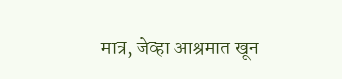मात्र, जेव्हा आश्रमात खून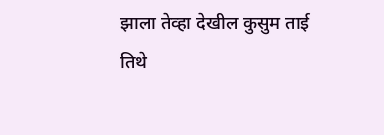झाला तेव्हा देखील कुसुम ताई तिथे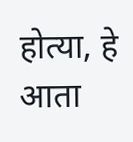होत्या, हे आता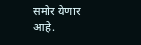समोर येणार आहे.